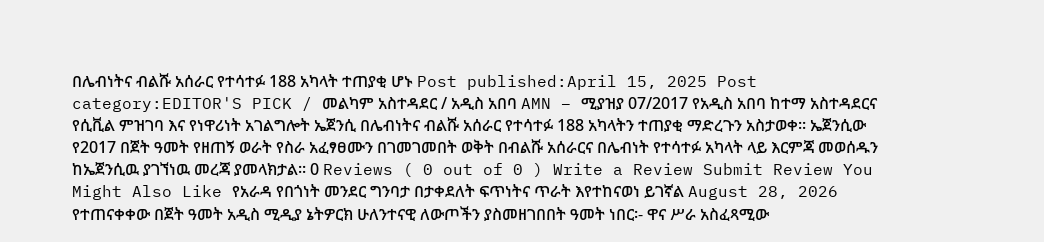በሌብነትና ብልሹ አሰራር የተሳተፉ 188 አካላት ተጠያቂ ሆኑ Post published:April 15, 2025 Post category:EDITOR'S PICK / መልካም አስተዳደር / አዲስ አበባ AMN – ሚያዝያ 07/2017 የአዲስ አበባ ከተማ አስተዳደርና የሲቪል ምዝገባ እና የነዋሪነት አገልግሎት ኤጀንሲ በሌብነትና ብልሹ አሰራር የተሳተፉ 188 አካላትን ተጠያቂ ማድረጉን አስታወቀ፡፡ ኤጀንሲው የ2017 በጀት ዓመት የዘጠኝ ወራት የስራ አፈፃፀሙን በገመገመበት ወቅት በብልሹ አሰራርና በሌብነት የተሳተፉ አካላት ላይ እርምጃ መወሰዱን ከኤጀንሲዉ ያገኘነዉ መረጃ ያመላክታል፡፡ 0 Reviews ( 0 out of 0 ) Write a Review Submit Review You Might Also Like የአራዳ የበጎነት መንደር ግንባታ በታቀደለት ፍጥነትና ጥራት እየተከናወነ ይገኛል August 28, 2026 የተጠናቀቀው በጀት ዓመት አዲስ ሚዲያ ኔትዎርክ ሁለንተናዊ ለውጦችን ያስመዘገበበት ዓመት ነበር፡- ዋና ሥራ አስፈጻሚው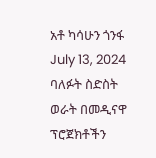አቶ ካሳሁን ጎንፋ July 13, 2024 ባለፉት ስድስት ወራት በመዲናዋ ፕሮጀክቶችን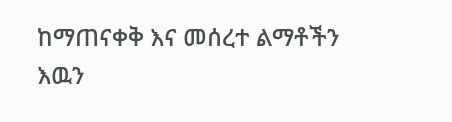ከማጠናቀቅ እና መሰረተ ልማቶችን እዉን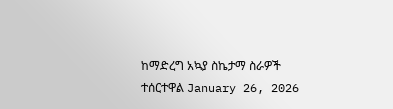ከማድረግ አኳያ ስኬታማ ስራዎች ተሰርተዋል January 26, 2026